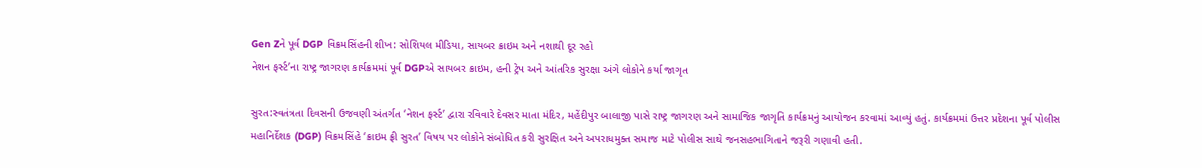Gen Zને પૂર્વ DGP વિક્રમસિંહની શીખ: સોશિયલ મીડિયા, સાયબર ક્રાઇમ અને નશાથી દૂર રહો
નેશન ફર્સ્ટ’ના રાષ્ટ્ર જાગરણ કાર્યક્રમમાં પૂર્વ DGPએ સાયબર ક્રાઇમ, હની ટ્રેપ અને આંતરિક સુરક્ષા અંગે લોકોને કર્યા જાગૃત

સુરત:સ્વતંત્રતા દિવસની ઉજવણી અંતર્ગત ‘નેશન ફર્સ્ટ’ દ્વારા રવિવારે દેવસર માતા મંદિર, મહેંદીપુર બાલાજી પાસે રાષ્ટ્ર જાગરણ અને સામાજિક જાગૃતિ કાર્યક્રમનું આયોજન કરવામાં આવ્યું હતું. કાર્યક્રમમાં ઉત્તર પ્રદેશના પૂર્વ પોલીસ મહાનિર્દેશક (DGP) વિક્રમસિંહે ‘ક્રાઇમ ફ્રી સુરત’ વિષય પર લોકોને સંબોધિત કરી સુરક્ષિત અને અપરાધમુક્ત સમાજ માટે પોલીસ સાથે જનસહભાગિતાને જરૂરી ગણાવી હતી.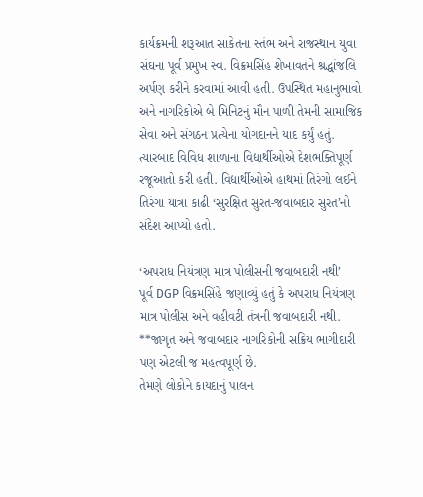કાર્યક્રમની શરૂઆત સાકેતના સ્તંભ અને રાજસ્થાન યુવા સંઘના પૂર્વ પ્રમુખ સ્વ. વિક્રમસિંહ શેખાવતને શ્રદ્ધાંજલિ અર્પણ કરીને કરવામાં આવી હતી. ઉપસ્થિત મહાનુભાવો અને નાગરિકોએ બે મિનિટનું મૌન પાળી તેમની સામાજિક સેવા અને સંગઠન પ્રત્યેના યોગદાનને યાદ કર્યું હતું.
ત્યારબાદ વિવિધ શાળાના વિદ્યાર્થીઓએ દેશભક્તિપૂર્ણ રજૂઆતો કરી હતી. વિદ્યાર્થીઓએ હાથમાં તિરંગો લઈને તિરંગા યાત્રા કાઢી ‘સુરક્ષિત સુરત-જવાબદાર સુરત’નો સંદેશ આપ્યો હતો.

‘અપરાધ નિયંત્રણ માત્ર પોલીસની જવાબદારી નથી’
પૂર્વ DGP વિક્રમસિંહે જણાવ્યું હતું કે અપરાધ નિયંત્રણ માત્ર પોલીસ અને વહીવટી તંત્રની જવાબદારી નથી. **જાગૃત અને જવાબદાર નાગરિકોની સક્રિય ભાગીદારી પણ એટલી જ મહત્વપૂર્ણ છે.
તેમણે લોકોને કાયદાનું પાલન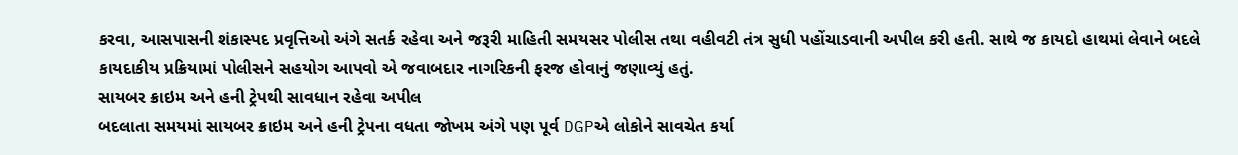કરવા, આસપાસની શંકાસ્પદ પ્રવૃત્તિઓ અંગે સતર્ક રહેવા અને જરૂરી માહિતી સમયસર પોલીસ તથા વહીવટી તંત્ર સુધી પહોંચાડવાની અપીલ કરી હતી. સાથે જ કાયદો હાથમાં લેવાને બદલે કાયદાકીય પ્રક્રિયામાં પોલીસને સહયોગ આપવો એ જવાબદાર નાગરિકની ફરજ હોવાનું જણાવ્યું હતું.
સાયબર ક્રાઇમ અને હની ટ્રેપથી સાવધાન રહેવા અપીલ
બદલાતા સમયમાં સાયબર ક્રાઇમ અને હની ટ્રેપના વધતા જોખમ અંગે પણ પૂર્વ DGPએ લોકોને સાવચેત કર્યા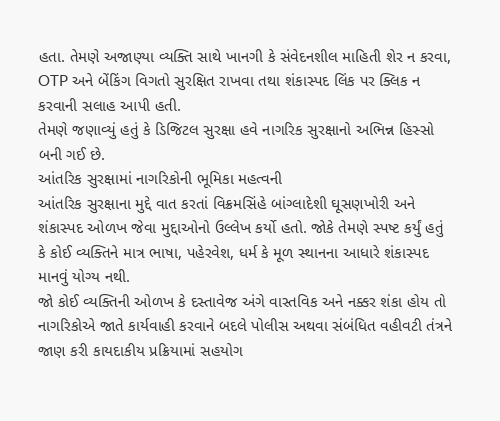હતા. તેમણે અજાણ્યા વ્યક્તિ સાથે ખાનગી કે સંવેદનશીલ માહિતી શેર ન કરવા, OTP અને બેંકિંગ વિગતો સુરક્ષિત રાખવા તથા શંકાસ્પદ લિંક પર ક્લિક ન કરવાની સલાહ આપી હતી.
તેમણે જણાવ્યું હતું કે ડિજિટલ સુરક્ષા હવે નાગરિક સુરક્ષાનો અભિન્ન હિસ્સો બની ગઈ છે.
આંતરિક સુરક્ષામાં નાગરિકોની ભૂમિકા મહત્વની
આંતરિક સુરક્ષાના મુદ્દે વાત કરતાં વિક્રમસિંહે બાંગ્લાદેશી ઘૂસણખોરી અને શંકાસ્પદ ઓળખ જેવા મુદ્દાઓનો ઉલ્લેખ કર્યો હતો. જોકે તેમણે સ્પષ્ટ કર્યું હતું કે કોઈ વ્યક્તિને માત્ર ભાષા, પહેરવેશ, ધર્મ કે મૂળ સ્થાનના આધારે શંકાસ્પદ માનવું યોગ્ય નથી.
જો કોઈ વ્યક્તિની ઓળખ કે દસ્તાવેજ અંગે વાસ્તવિક અને નક્કર શંકા હોય તો નાગરિકોએ જાતે કાર્યવાહી કરવાને બદલે પોલીસ અથવા સંબંધિત વહીવટી તંત્રને જાણ કરી કાયદાકીય પ્રક્રિયામાં સહયોગ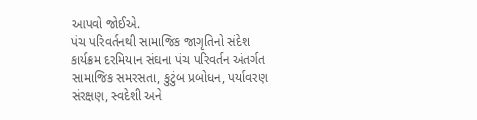આપવો જોઈએ.
પંચ પરિવર્તનથી સામાજિક જાગૃતિનો સંદેશ
કાર્યક્રમ દરમિયાન સંઘના પંચ પરિવર્તન અંતર્ગત સામાજિક સમરસતા, કુટુંબ પ્રબોધન, પર્યાવરણ સંરક્ષણ, સ્વદેશી અને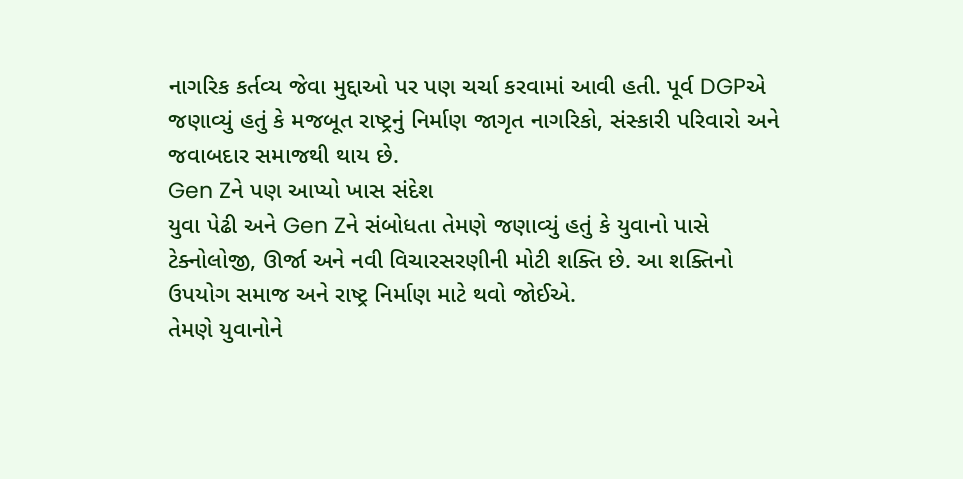નાગરિક કર્તવ્ય જેવા મુદ્દાઓ પર પણ ચર્ચા કરવામાં આવી હતી. પૂર્વ DGPએ જણાવ્યું હતું કે મજબૂત રાષ્ટ્રનું નિર્માણ જાગૃત નાગરિકો, સંસ્કારી પરિવારો અને જવાબદાર સમાજથી થાય છે.
Gen Zને પણ આપ્યો ખાસ સંદેશ
યુવા પેઢી અને Gen Zને સંબોધતા તેમણે જણાવ્યું હતું કે યુવાનો પાસે ટેક્નોલોજી, ઊર્જા અને નવી વિચારસરણીની મોટી શક્તિ છે. આ શક્તિનો ઉપયોગ સમાજ અને રાષ્ટ્ર નિર્માણ માટે થવો જોઈએ.
તેમણે યુવાનોને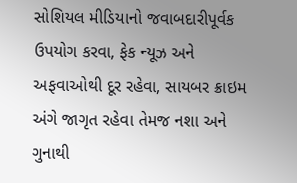સોશિયલ મીડિયાનો જવાબદારીપૂર્વક ઉપયોગ કરવા, ફેક ન્યૂઝ અને અફવાઓથી દૂર રહેવા, સાયબર ક્રાઇમ અંગે જાગૃત રહેવા તેમજ નશા અને ગુનાથી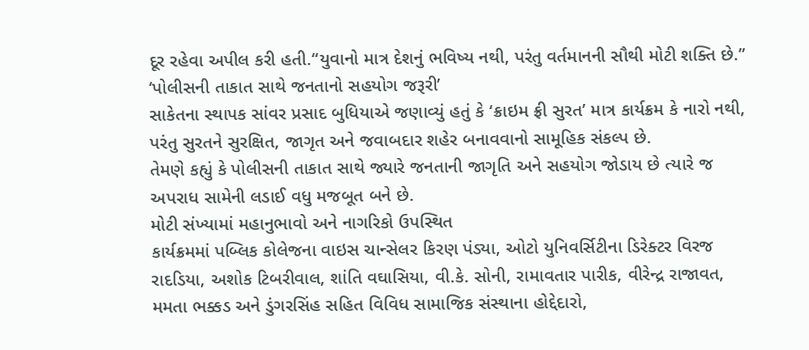દૂર રહેવા અપીલ કરી હતી.“યુવાનો માત્ર દેશનું ભવિષ્ય નથી, પરંતુ વર્તમાનની સૌથી મોટી શક્તિ છે.”
‘પોલીસની તાકાત સાથે જનતાનો સહયોગ જરૂરી’
સાકેતના સ્થાપક સાંવર પ્રસાદ બુધિયાએ જણાવ્યું હતું કે ‘ક્રાઇમ ફ્રી સુરત’ માત્ર કાર્યક્રમ કે નારો નથી, પરંતુ સુરતને સુરક્ષિત, જાગૃત અને જવાબદાર શહેર બનાવવાનો સામૂહિક સંકલ્પ છે.
તેમણે કહ્યું કે પોલીસની તાકાત સાથે જ્યારે જનતાની જાગૃતિ અને સહયોગ જોડાય છે ત્યારે જ અપરાધ સામેની લડાઈ વધુ મજબૂત બને છે.
મોટી સંખ્યામાં મહાનુભાવો અને નાગરિકો ઉપસ્થિત
કાર્યક્રમમાં પબ્લિક કોલેજના વાઇસ ચાન્સેલર કિરણ પંડ્યા, ઓટો યુનિવર્સિટીના ડિરેક્ટર વિરજ રાદડિયા, અશોક ટિબરીવાલ, શાંતિ વઘાસિયા, વી.કે. સોની, રામાવતાર પારીક, વીરેન્દ્ર રાજાવત, મમતા ભક્કડ અને ડુંગરસિંહ સહિત વિવિધ સામાજિક સંસ્થાના હોદ્દેદારો,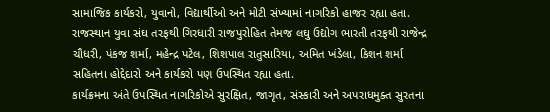સામાજિક કાર્યકરો, યુવાનો, વિદ્યાર્થીઓ અને મોટી સંખ્યામાં નાગરિકો હાજર રહ્યા હતા.
રાજસ્થાન યુવા સંઘ તરફથી ગિરધારી રાજપુરોહિત તેમજ લઘુ ઉદ્યોગ ભારતી તરફથી રાજેન્દ્ર ચૌધરી, પંકજ શર્મા, મહેન્દ્ર પટેલ, શિશપાલ રાતુસારિયા, અમિત ખંડેલા, કિશન શર્મા સહિતના હોદ્દેદારો અને કાર્યકરો પણ ઉપસ્થિત રહ્યા હતા.
કાર્યક્રમના અંતે ઉપસ્થિત નાગરિકોએ સુરક્ષિત, જાગૃત, સંસ્કારી અને અપરાધમુક્ત સુરતના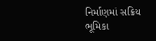નિર્માણમાં સક્રિય ભૂમિકા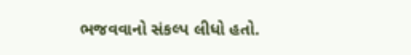ભજવવાનો સંકલ્પ લીધો હતો.